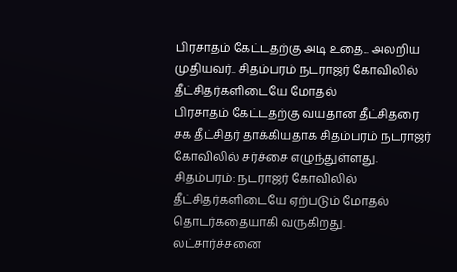பிரசாதம் கேட்டதற்கு அடி உதை... அலறிய முதியவர்.. சிதம்பரம் நடராஜர் கோவிலில் தீட்சிதர்களிடையே மோதல்
பிரசாதம் கேட்டதற்கு வயதான தீட்சிதரை சக தீட்சிதர் தாக்கியதாக சிதம்பரம் நடராஜர் கோவிலில் சர்ச்சை எழுந்துள்ளது.
சிதம்பரம்: நடராஜர் கோவிலில் தீட்சிதர்களிடையே ஏற்படும் மோதல் தொடர்கதையாகி வருகிறது. லட்சார்ச்சனை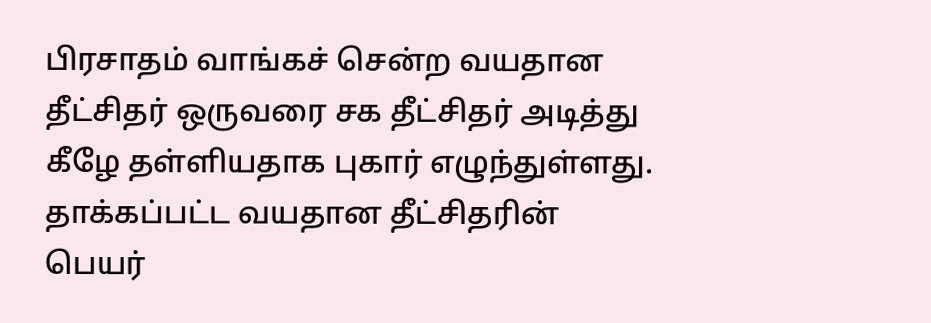பிரசாதம் வாங்கச் சென்ற வயதான தீட்சிதர் ஒருவரை சக தீட்சிதர் அடித்து கீழே தள்ளியதாக புகார் எழுந்துள்ளது.
தாக்கப்பட்ட வயதான தீட்சிதரின் பெயர்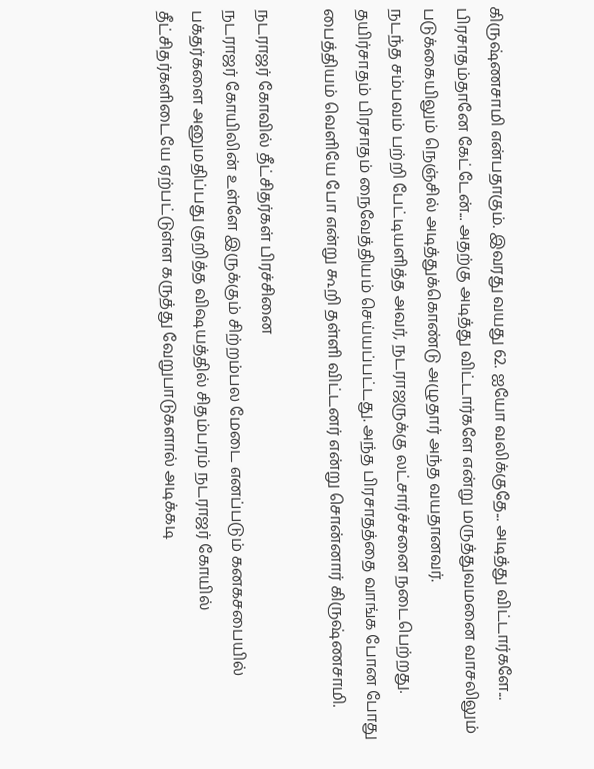கிருஷ்ணசாமி என்பதாகும். இவரது வயது 62. ஐயோ வலிக்குதே... அடித்து விட்டார்களே... பிரசாதம்தானே கேட்டேன்... அதற்கு அடித்து விட்டார்களே என்று மருத்துவமனை வாசலிலும் படுக்கையிலும் நெஞ்சில் அடித்துக்கொண்டு அழுதார் அந்த வயதானவர்.
நடந்த சம்பவம் பற்றி பேட்டியளித்த அவர், நடராஜருக்கு லட்சார்ச்சனை நடைபெற்றது. தயிர்சாதம் பிரசாதம் நைவேத்தியம் செய்யப்பட்டது. அந்த பிரசாதத்தை வாங்க போன போது பைத்தியம் வெளியே போ என்று கூறி தள்ளி விட்டனர் என்று சொன்னார் கிருஷ்ணசாமி.

நடராஜர் கோவில் தீட்சிதர்கள் பிரச்சினை
நடராஜர் கோயிலின் உள்ளே இருக்கும் சிற்றம்பல மேடை எனப்படும் கனகசபையில் பக்தர்களை அனுமதிப்பது குறித்த விஷயத்தில் சிதம்பரம் நடராஜர் கோயில் தீட்சிதர்களிடையே ஏற்பட்டுள்ள கருத்து வேறுபாடுகளால் அடிக்கடி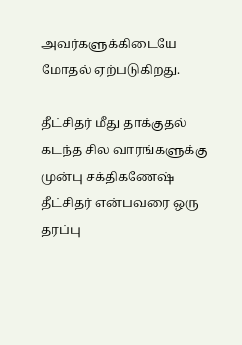அவர்களுக்கிடையே மோதல் ஏற்படுகிறது.

தீட்சிதர் மீது தாக்குதல்
கடந்த சில வாரங்களுக்கு முன்பு சக்திகணேஷ் தீட்சிதர் என்பவரை ஒரு தரப்பு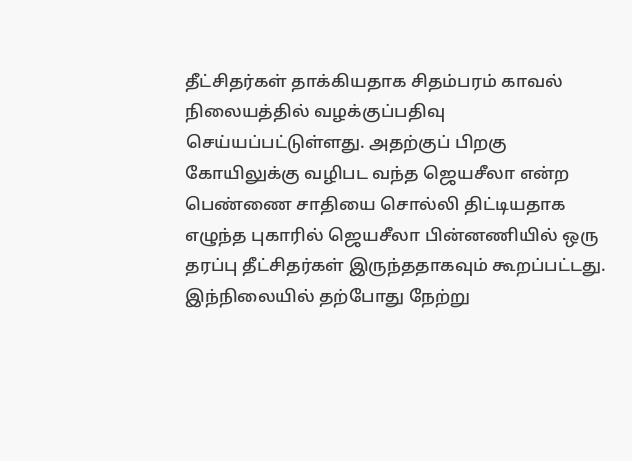தீட்சிதர்கள் தாக்கியதாக சிதம்பரம் காவல் நிலையத்தில் வழக்குப்பதிவு செய்யப்பட்டுள்ளது. அதற்குப் பிறகு கோயிலுக்கு வழிபட வந்த ஜெயசீலா என்ற பெண்ணை சாதியை சொல்லி திட்டியதாக எழுந்த புகாரில் ஜெயசீலா பின்னணியில் ஒரு தரப்பு தீட்சிதர்கள் இருந்ததாகவும் கூறப்பட்டது. இந்நிலையில் தற்போது நேற்று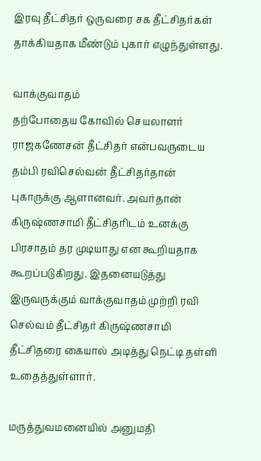இரவு தீட்சிதர் ஒருவரை சக தீட்சிதர்கள் தாக்கியதாக மீண்டும் புகார் எழுந்துள்ளது.

வாக்குவாதம்
தற்போதைய கோவில் செயலாளர் ராஜகணேசன் தீட்சிதர் என்பவருடைய தம்பி ரவிசெல்வன் தீட்சிதர்தான் புகாருக்கு ஆளானவர். அவர்தான் கிருஷ்ணசாமி தீட்சிதரிடம் உனக்கு பிரசாதம் தர முடியாது என கூறியதாக கூறப்படுகிறது. இதனையடுத்து இருவருக்கும் வாக்குவாதம் முற்றி ரவி செல்வம் தீட்சிதர் கிருஷ்ணசாமி தீட்சிதரை கையால் அடித்து நெட்டி தள்ளி உதைத்துள்ளார்.

மருத்துவமனையில் அனுமதி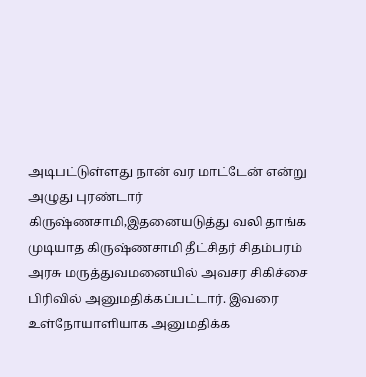அடிபட்டுள்ளது நான் வர மாட்டேன் என்று அழுது புரண்டார் கிருஷ்ணசாமி,இதனையடுத்து வலி தாங்க முடியாத கிருஷ்ணசாமி தீட்சிதர் சிதம்பரம் அரசு மருத்துவமனையில் அவசர சிகிச்சை பிரிவில் அனுமதிக்கப்பட்டார். இவரை உள்நோயாளியாக அனுமதிக்க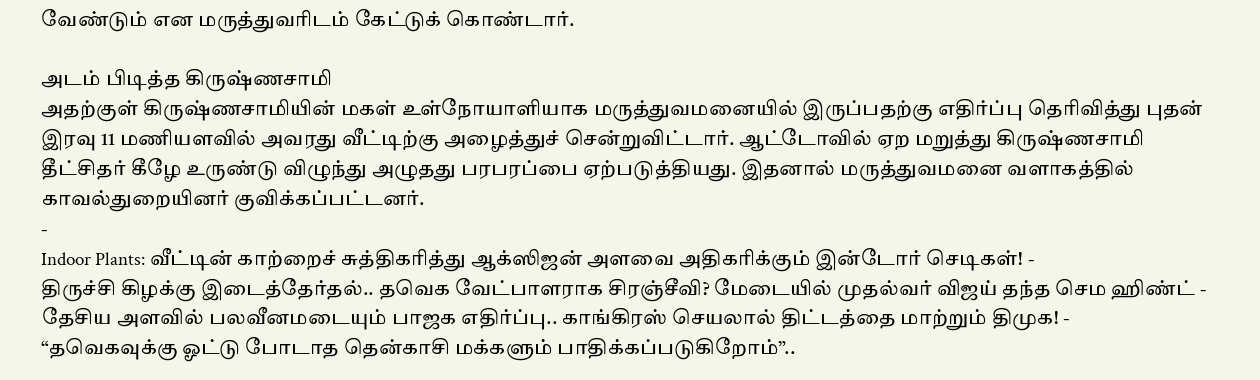வேண்டும் என மருத்துவரிடம் கேட்டுக் கொண்டார்.

அடம் பிடித்த கிருஷ்ணசாமி
அதற்குள் கிருஷ்ணசாமியின் மகள் உள்நோயாளியாக மருத்துவமனையில் இருப்பதற்கு எதிர்ப்பு தெரிவித்து புதன் இரவு 11 மணியளவில் அவரது வீட்டிற்கு அழைத்துச் சென்றுவிட்டார். ஆட்டோவில் ஏற மறுத்து கிருஷ்ணசாமி தீட்சிதர் கீழே உருண்டு விழுந்து அழுதது பரபரப்பை ஏற்படுத்தியது. இதனால் மருத்துவமனை வளாகத்தில் காவல்துறையினர் குவிக்கப்பட்டனர்.
-
Indoor Plants: வீட்டின் காற்றைச் சுத்திகரித்து ஆக்ஸிஜன் அளவை அதிகரிக்கும் இன்டோர் செடிகள்! -
திருச்சி கிழக்கு இடைத்தேர்தல்.. தவெக வேட்பாளராக சிரஞ்சீவி? மேடையில் முதல்வர் விஜய் தந்த செம ஹிண்ட் -
தேசிய அளவில் பலவீனமடையும் பாஜக எதிர்ப்பு.. காங்கிரஸ் செயலால் திட்டத்தை மாற்றும் திமுக! -
“தவெகவுக்கு ஓட்டு போடாத தென்காசி மக்களும் பாதிக்கப்படுகிறோம்”..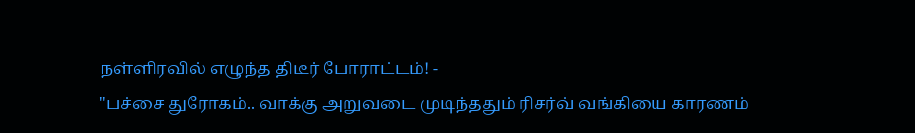நள்ளிரவில் எழுந்த திடீர் போராட்டம்! -
"பச்சை துரோகம்.. வாக்கு அறுவடை முடிந்ததும் ரிசர்வ் வங்கியை காரணம்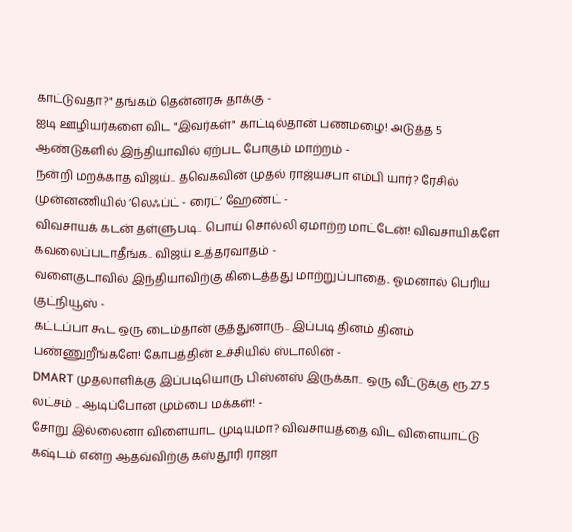காட்டுவதா?" தங்கம் தென்னரசு தாக்கு -
ஐடி ஊழியர்களை விட "இவர்கள்" காட்டில்தான் பணமழை! அடுத்த 5 ஆண்டுகளில் இந்தியாவில் ஏற்பட போகும் மாற்றம் -
நன்றி மறக்காத விஜய்.. தவெகவின் முதல் ராஜ்யசபா எம்பி யார்? ரேசில் முன்னணியில் ’லெஃப்ட் - ரைட்’ ஹேண்ட் -
விவசாயக் கடன் தள்ளுபடி.. பொய் சொல்லி ஏமாற்ற மாட்டேன்! விவசாயிகளே கவலைப்படாதீங்க.. விஜய் உத்தரவாதம் -
வளைகுடாவில் இந்தியாவிற்கு கிடைத்தது மாற்றுப்பாதை.. ஓமனால் பெரிய குட்நியூஸ் -
கட்டப்பா கூட ஒரு டைம்தான் குத்துனாரு.. இப்படி தினம் தினம் பண்ணுறீங்களே! கோபத்தின் உச்சியில் ஸ்டாலின் -
DMART முதலாளிக்கு இப்படியொரு பிஸ்னஸ் இருக்கா.. ஒரு வீட்டுக்கு ரூ.27.5 லட்சம் .. ஆடிப்போன மும்பை மக்கள்! -
சோறு இல்லைனா விளையாட முடியுமா? விவசாயத்தை விட விளையாட்டு கஷ்டம் என்ற ஆதவ்விற்கு கஸ்தூரி ராஜா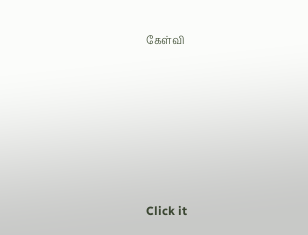கேள்வி












Click it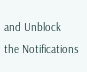and Unblock the Notifications